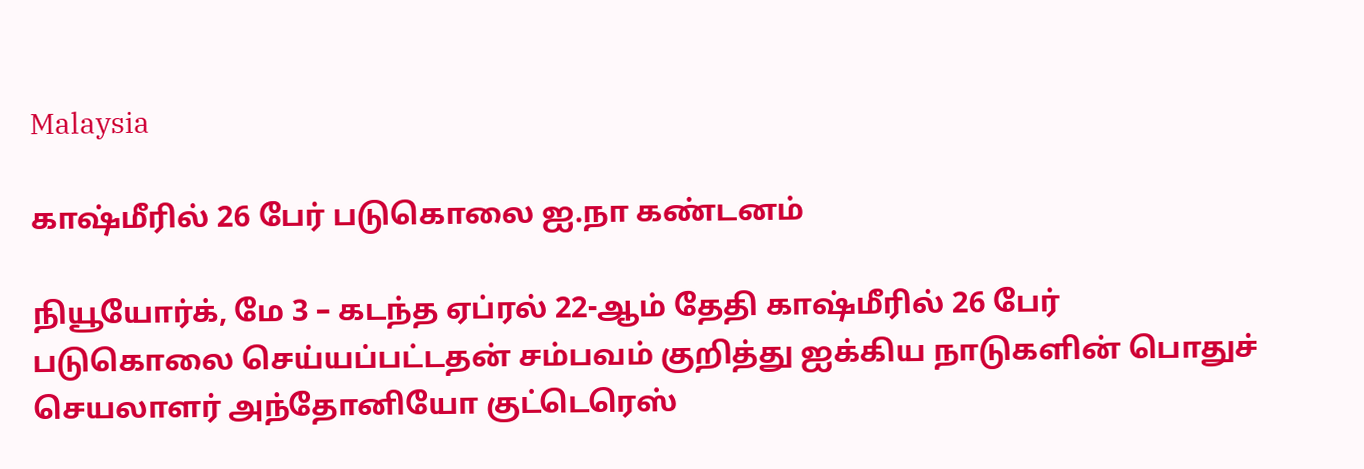Malaysia

காஷ்மீரில் 26 பேர் படுகொலை ஐ.நா கண்டனம்

நியூயோர்க், மே 3 – கடந்த ஏப்ரல் 22-ஆம் தேதி காஷ்மீரில் 26 பேர் படுகொலை செய்யப்பட்டதன் சம்பவம் குறித்து ஐக்கிய நாடுகளின் பொதுச் செயலாளர் அந்தோனியோ குட்டெரெஸ்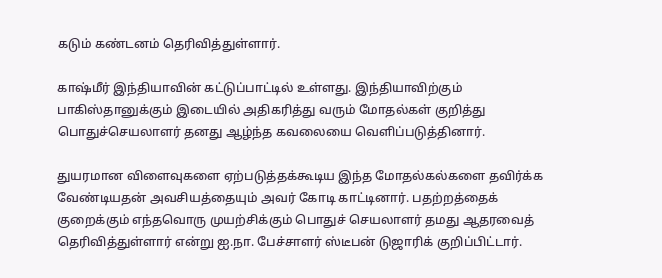கடும் கண்டனம் தெரிவித்துள்ளார்.

காஷ்மீர் இந்தியாவின் கட்டுப்பாட்டில் உள்ளது. இந்தியாவிற்கும் பாகிஸ்தானுக்கும் இடையில் அதிகரித்து வரும் மோதல்கள் குறித்து பொதுச்செயலாளர் தனது ஆழ்ந்த கவலையை வெளிப்படுத்தினார்.

துயரமான விளைவுகளை ஏற்படுத்தக்கூடிய இந்த மோதல்கல்களை தவிர்க்க வேண்டியதன் அவசியத்தையும் அவர் கோடி காட்டினார். பதற்றத்தைக் குறைக்கும் எந்தவொரு முயற்சிக்கும் பொதுச் செயலாளர் தமது ஆதரவைத் தெரிவித்துள்ளார் என்று ஐ.நா. பேச்சாளர் ஸ்டீபன் டுஜாரிக் குறிப்பிட்டார்.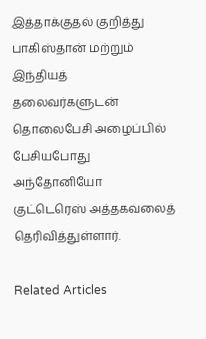இத்தாக்குதல் குறித்து பாகிஸ்தான் மற்றும் இந்தியத் தலைவர்களுடன் தொலைபேசி அழைப்பில் பேசியபோது அந்தோனியோ குட்டெரெஸ் அத்தகவலைத் தெரிவித்துள்ளார்.

Related Articles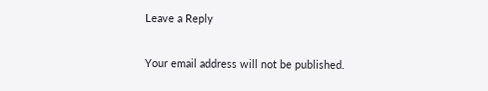Leave a Reply

Your email address will not be published.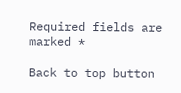Required fields are marked *

Back to top button